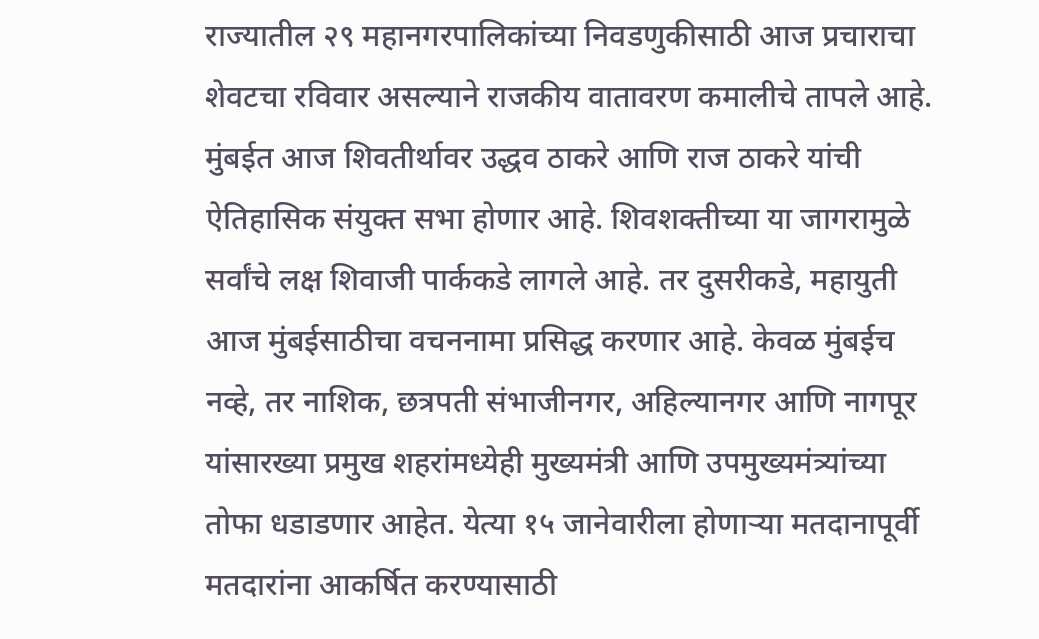राज्यातील २९ महानगरपालिकांच्या निवडणुकीसाठी आज प्रचाराचा शेवटचा रविवार असल्याने राजकीय वातावरण कमालीचे तापले आहे. मुंबईत आज शिवतीर्थावर उद्धव ठाकरे आणि राज ठाकरे यांची ऐतिहासिक संयुक्त सभा होणार आहे. शिवशक्तीच्या या जागरामुळे सर्वांचे लक्ष शिवाजी पार्ककडे लागले आहे. तर दुसरीकडे, महायुती आज मुंबईसाठीचा वचननामा प्रसिद्ध करणार आहे. केवळ मुंबईच नव्हे, तर नाशिक, छत्रपती संभाजीनगर, अहिल्यानगर आणि नागपूर यांसारख्या प्रमुख शहरांमध्येही मुख्यमंत्री आणि उपमुख्यमंत्र्यांच्या तोफा धडाडणार आहेत. येत्या १५ जानेवारीला होणाऱ्या मतदानापूर्वी मतदारांना आकर्षित करण्यासाठी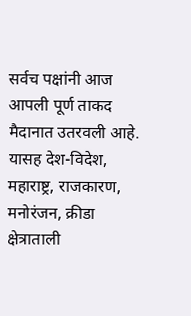सर्वच पक्षांनी आज आपली पूर्ण ताकद मैदानात उतरवली आहे. यासह देश-विदेश, महाराष्ट्र, राजकारण, मनोरंजन, क्रीडा क्षेत्राताली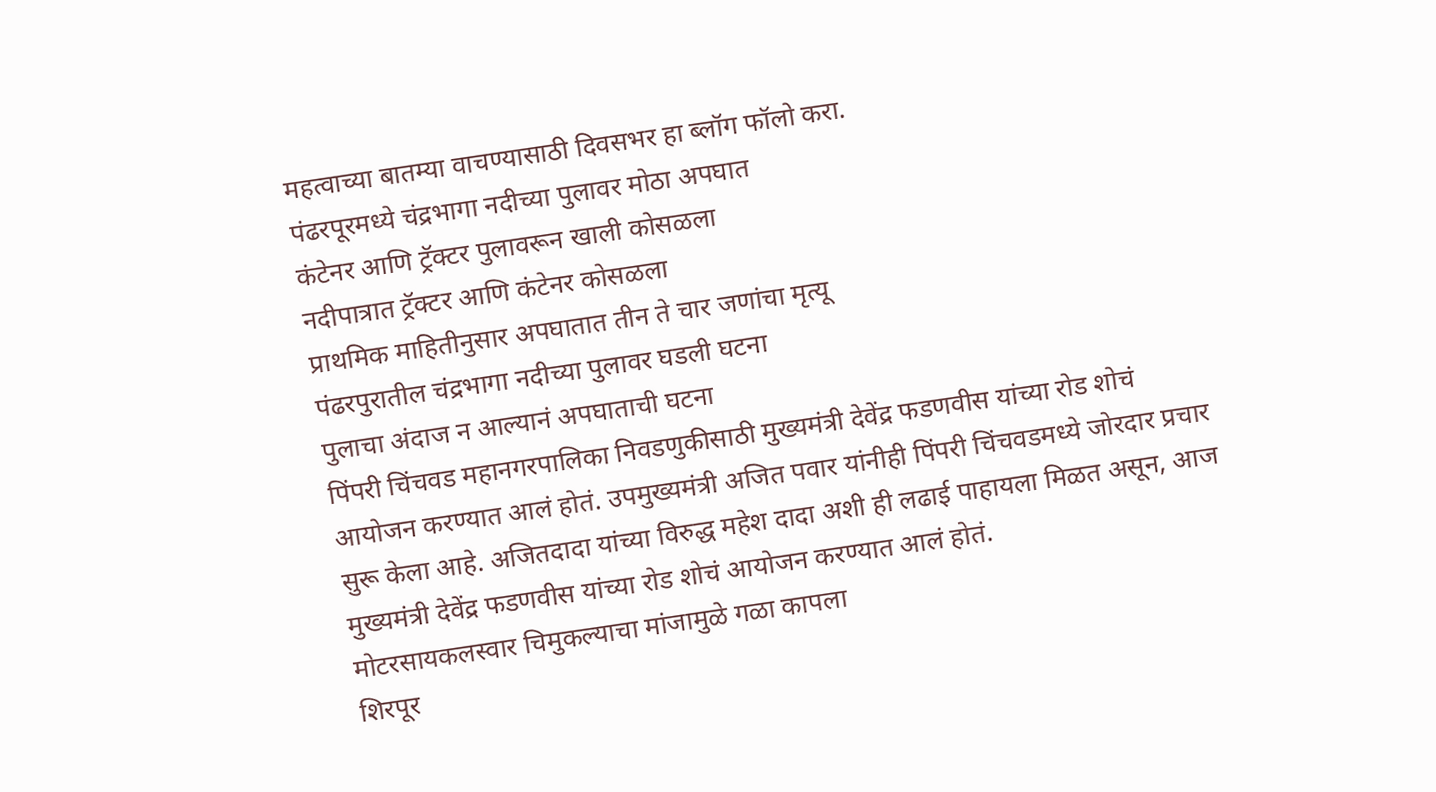महत्वाच्या बातम्या वाचण्यासाठी दिवसभर हा ब्लॉग फॉलो करा.
पंढरपूरमध्ये चंद्रभागा नदीच्या पुलावर मोठा अपघात
कंटेनर आणि ट्रॅक्टर पुलावरून खाली कोसळला
नदीपात्रात ट्रॅक्टर आणि कंटेनर कोसळला
प्राथमिक माहितीनुसार अपघातात तीन ते चार जणांचा मृत्यू
पंढरपुरातील चंद्रभागा नदीच्या पुलावर घडली घटना
पुलाचा अंदाज न आल्यानं अपघाताची घटना
पिंपरी चिंचवड महानगरपालिका निवडणुकीसाठी मुख्यमंत्री देवेंद्र फडणवीस यांच्या रोड शोचं आयोजन करण्यात आलं होतं. उपमुख्यमंत्री अजित पवार यांनीही पिंपरी चिंचवडमध्ये जोरदार प्रचार सुरू केला आहे. अजितदादा यांच्या विरुद्ध महेश दादा अशी ही लढाई पाहायला मिळत असून, आज मुख्यमंत्री देवेंद्र फडणवीस यांच्या रोड शोचं आयोजन करण्यात आलं होतं.
मोटरसायकलस्वार चिमुकल्याचा मांजामुळे गळा कापला
शिरपूर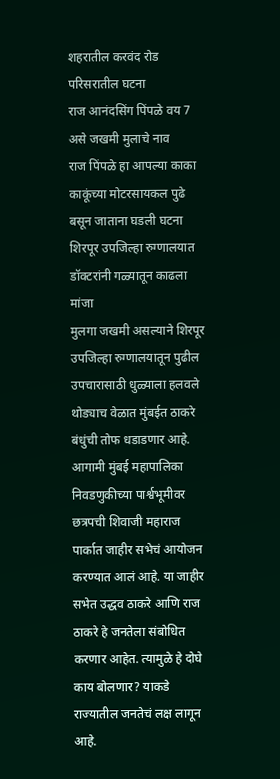शहरातील करवंद रोड परिसरातील घटना
राज आनंदसिंग पिंपळे वय 7 असे जखमी मुलाचे नाव
राज पिंपळे हा आपल्या काका काकूंच्या मोटरसायकल पुढे बसून जाताना घडली घटना
शिरपूर उपजिल्हा रुग्णालयात डॉक्टरांनी गळ्यातून काढला मांजा
मुलगा जखमी असल्याने शिरपूर उपजिल्हा रुग्णालयातून पुढील उपचारासाठी धुळ्याला हलवले
थोड्याच वेळात मुंबईत ठाकरे बंधुंची तोफ धडाडणार आहे. आगामी मुंबई महापालिका निवडणुकीच्या पार्श्वभूमीवर छत्रपची शिवाजी महाराज पार्कात जाहीर सभेचं आयोजन करण्यात आलं आहे. या जाहीर सभेत उद्धव ठाकरे आणि राज ठाकरे हे जनतेला संबोधित करणार आहेत. त्यामुळे हे दोघे काय बोलणार? याकडे राज्यातील जनतेचं लक्ष लागून आहे.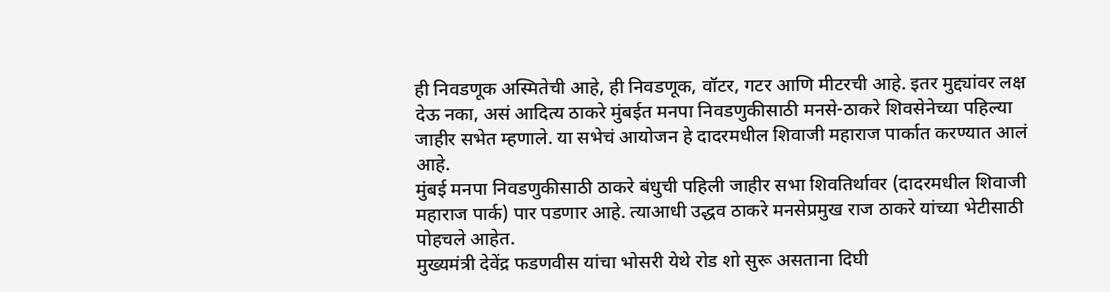ही निवडणूक अस्मितेची आहे, ही निवडणूक, वॉटर, गटर आणि मीटरची आहे. इतर मुद्द्यांवर लक्ष देऊ नका, असं आदित्य ठाकरे मुंबईत मनपा निवडणुकीसाठी मनसे-ठाकरे शिवसेनेच्या पहिल्या जाहीर सभेत म्हणाले. या सभेचं आयोजन हे दादरमधील शिवाजी महाराज पार्कात करण्यात आलं आहे.
मुंबई मनपा निवडणुकीसाठी ठाकरे बंधुची पहिली जाहीर सभा शिवतिर्थावर (दादरमधील शिवाजी महाराज पार्क) पार पडणार आहे. त्याआधी उद्धव ठाकरे मनसेप्रमुख राज ठाकरे यांच्या भेटीसाठी पोहचले आहेत.
मुख्यमंत्री देवेंद्र फडणवीस यांचा भोसरी येथे रोड शो सुरू असताना दिघी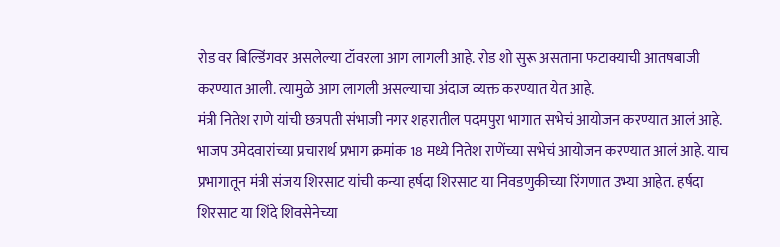रोड वर बिल्डिंगवर असलेल्या टॉवरला आग लागली आहे. रोड शो सुरू असताना फटाक्याची आतषबाजी करण्यात आली. त्यामुळे आग लागली असल्याचा अंदाज व्यक्त करण्यात येत आहे.
मंत्री नितेश राणे यांची छत्रपती संभाजी नगर शहरातील पदमपुरा भागात सभेचं आयोजन करण्यात आलं आहे. भाजप उमेदवारांच्या प्रचारार्थ प्रभाग क्रमांक 18 मध्ये नितेश राणेंच्या सभेचं आयोजन करण्यात आलं आहे. याच प्रभागातून मंत्री संजय शिरसाट यांची कन्या हर्षदा शिरसाट या निवडणुकीच्या रिंगणात उभ्या आहेत. हर्षदा शिरसाट या शिंदे शिवसेनेच्या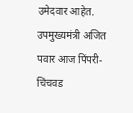उमेदवार आहेत.
उपमुख्यमंत्री अजित पवार आज पिंपरी-चिंचवड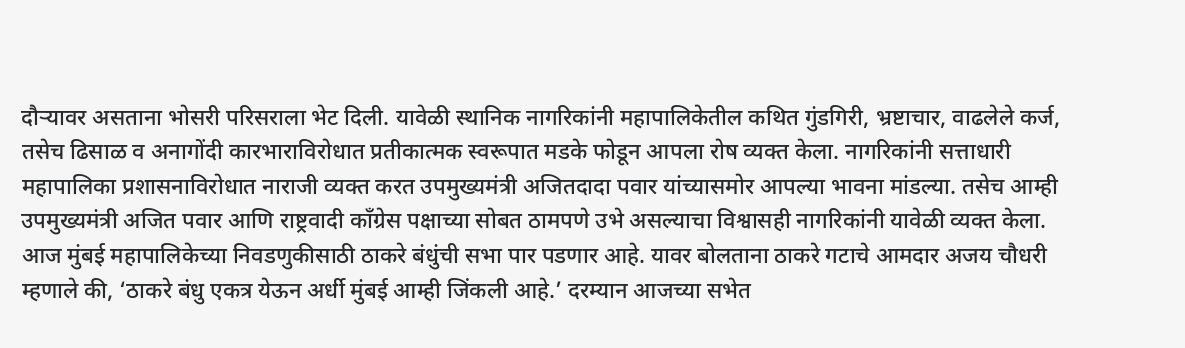दौऱ्यावर असताना भोसरी परिसराला भेट दिली. यावेळी स्थानिक नागरिकांनी महापालिकेतील कथित गुंडगिरी, भ्रष्टाचार, वाढलेले कर्ज, तसेच ढिसाळ व अनागोंदी कारभाराविरोधात प्रतीकात्मक स्वरूपात मडके फोडून आपला रोष व्यक्त केला. नागरिकांनी सत्ताधारी महापालिका प्रशासनाविरोधात नाराजी व्यक्त करत उपमुख्यमंत्री अजितदादा पवार यांच्यासमोर आपल्या भावना मांडल्या. तसेच आम्ही उपमुख्यमंत्री अजित पवार आणि राष्ट्रवादी काँग्रेस पक्षाच्या सोबत ठामपणे उभे असल्याचा विश्वासही नागरिकांनी यावेळी व्यक्त केला.
आज मुंबई महापालिकेच्या निवडणुकीसाठी ठाकरे बंधुंची सभा पार पडणार आहे. यावर बोलताना ठाकरे गटाचे आमदार अजय चौधरी म्हणाले की, ‘ठाकरे बंधु एकत्र येऊन अर्धी मुंबई आम्ही जिंकली आहे.’ दरम्यान आजच्या सभेत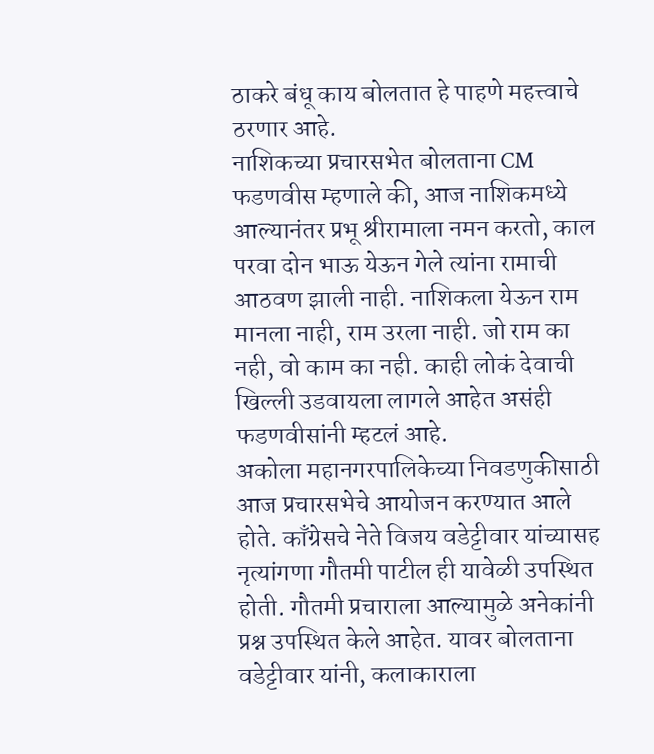ठाकरे बंधू काय बोलतात हे पाहणे महत्त्वाचे ठरणार आहे.
नाशिकच्या प्रचारसभेत बोलताना CM फडणवीस म्हणाले की, आज नाशिकमध्ये आल्यानंतर प्रभू श्रीरामाला नमन करतो, काल परवा दोन भाऊ येऊन गेले त्यांना रामाची आठवण झाली नाही. नाशिकला येऊन राम मानला नाही, राम उरला नाही. जो राम का नही, वो काम का नही. काही लोकं देवाची खिल्ली उडवायला लागले आहेत असंही फडणवीसांनी म्हटलं आहे.
अकोला महानगरपालिकेच्या निवडणुकीसाठी आज प्रचारसभेचे आयोजन करण्यात आले होते. काँग्रेसचे नेते विजय वडेट्टीवार यांच्यासह नृत्यांगणा गौतमी पाटील ही यावेळी उपस्थित होती. गौतमी प्रचाराला आल्यामुळे अनेकांनी प्रश्न उपस्थित केले आहेत. यावर बोलताना वडेट्टीवार यांनी, कलाकाराला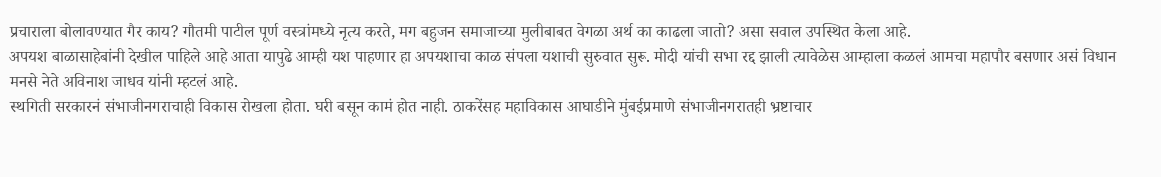प्रचाराला बोलावण्यात गैर काय? गौतमी पाटील पूर्ण वस्त्रांमध्ये नृत्य करते, मग बहुजन समाजाच्या मुलीबाबत वेगळा अर्थ का काढला जातो? असा सवाल उपस्थित केला आहे.
अपयश बाळासाहेबांनी देखील पाहिले आहे आता यापुढे आम्ही यश पाहणार हा अपयशाचा काळ संपला यशाची सुरुवात सुरू. मोदी यांची सभा रद्द झाली त्यावेळेस आम्हाला कळलं आमचा महापौर बसणार असं विधान मनसे नेते अविनाश जाधव यांनी म्हटलं आहे.
स्थगिती सरकारनं संभाजीनगराचाही विकास रोखला होता. घरी बसून कामं होत नाही. ठाकरेंसह महाविकास आघाडीने मुंबईप्रमाणे संभाजीनगरातही भ्रष्टाचार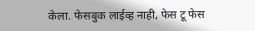केला. फेसबुक लाईव्ह नाही, फेस टू फेस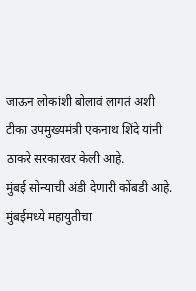जाऊन लोकांशी बोलावं लागतं अशी टीका उपमुख्यमंत्री एकनाथ शिंदे यांनी ठाकरे सरकारवर केली आहे.
मुंबई सोन्याची अंडी देणारी कोंबडी आहे. मुंबईमध्ये महायुतीचा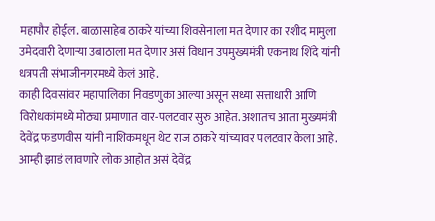महापौर होईल. बाळासाहेब ठाकरे यांच्या शिवसेनाला मत देणार का रशीद मामुला उमेदवारी देणाऱ्या उबाठाला मत देणार असं विधान उपमुख्यमंत्री एकनाथ शिंदे यांनी धत्रपती संभाजीनगरमध्ये केलं आहे.
काही दिवसांवर महापालिका निवडणुका आल्या असून सध्या सत्ताधारी आणि विरोधकांमध्ये मोठ्या प्रमाणात वार-पलटवार सुरु आहेत. अशातच आता मुख्यमंत्री देवेंद्र फडणवीस यांनी नाशिकमधून थेट राज ठाकरे यांच्यावर पलटवार केला आहे. आम्ही झाडं लावणारे लोक आहोत असं देवेंद्र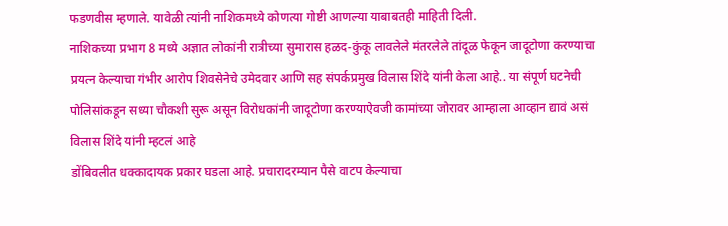फडणवीस म्हणाले. यावेळी त्यांनी नाशिकमध्ये कोणत्या गोष्टी आणल्या याबाबतही माहिती दिली.
नाशिकच्या प्रभाग 8 मध्ये अज्ञात लोकांनी रात्रीच्या सुमारास हळद-कुंकू लावलेले मंतरलेले तांदूळ फेकून जादूटोणा करण्याचा प्रयत्न केल्याचा गंभीर आरोप शिवसेनेचे उमेदवार आणि सह संपर्कप्रमुख विलास शिंदे यांनी केला आहे.. या संपूर्ण घटनेची पोलिसांकडून सध्या चौकशी सुरू असून विरोधकांनी जादूटोणा करण्याऐवजी कामांच्या जोरावर आम्हाला आव्हान द्यावं असं विलास शिंदे यांनी म्हटलं आहे
डोंबिवलीत धक्कादायक प्रकार घडला आहे. प्रचारादरम्यान पैसे वाटप केल्याचा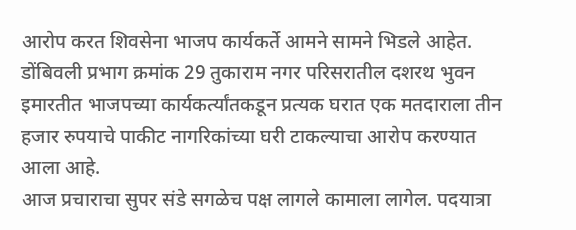आरोप करत शिवसेना भाजप कार्यकर्ते आमने सामने भिडले आहेत. डोंबिवली प्रभाग क्रमांक 29 तुकाराम नगर परिसरातील दशरथ भुवन इमारतीत भाजपच्या कार्यकर्त्यांतकडून प्रत्यक घरात एक मतदाराला तीन हजार रुपयाचे पाकीट नागरिकांच्या घरी टाकल्याचा आरोप करण्यात आला आहे.
आज प्रचाराचा सुपर संडे सगळेच पक्ष लागले कामाला लागेल. पदयात्रा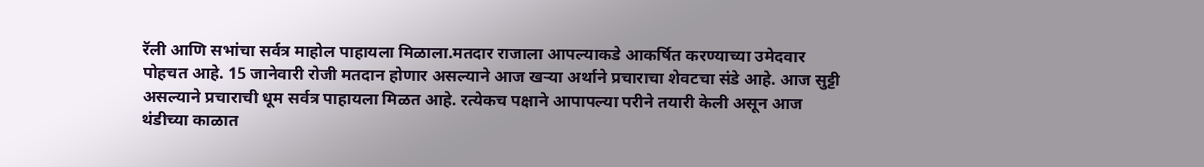रॅली आणि सभांचा सर्वत्र माहोल पाहायला मिळाला.मतदार राजाला आपल्याकडे आकर्षित करण्याच्या उमेदवार पोहचत आहे. 15 जानेवारी रोजी मतदान होणार असल्याने आज खऱ्या अर्थाने प्रचाराचा शेवटचा संडे आहे. आज सुट्टी असल्याने प्रचाराची धूम सर्वत्र पाहायला मिळत आहे. रत्येकच पक्षाने आपापल्या परीने तयारी केली असून आज थंडीच्या काळात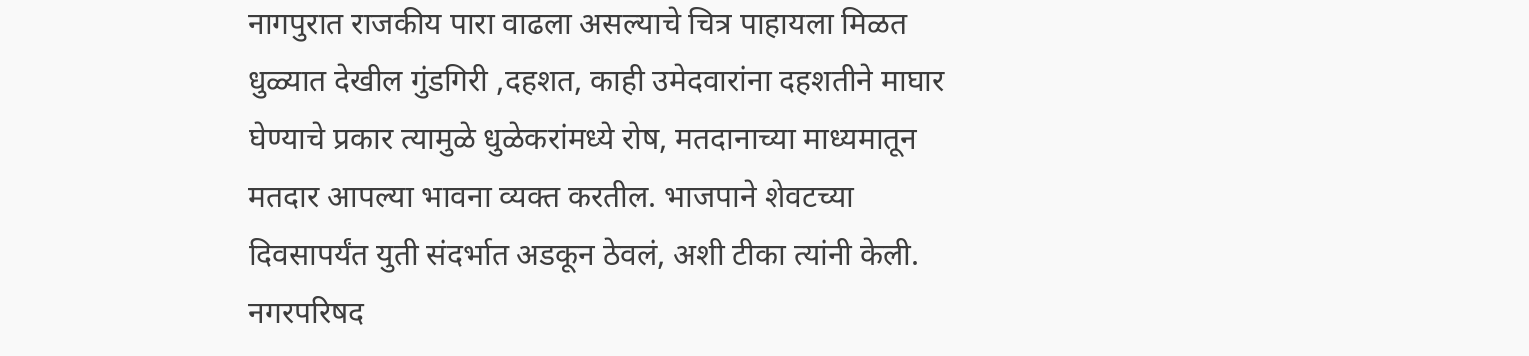नागपुरात राजकीय पारा वाढला असल्याचे चित्र पाहायला मिळत
धुळ्यात देखील गुंडगिरी ,दहशत, काही उमेदवारांना दहशतीने माघार घेण्याचे प्रकार त्यामुळे धुळेकरांमध्ये रोष, मतदानाच्या माध्यमातून मतदार आपल्या भावना व्यक्त करतील. भाजपाने शेवटच्या दिवसापर्यंत युती संदर्भात अडकून ठेवलं, अशी टीका त्यांनी केली. नगरपरिषद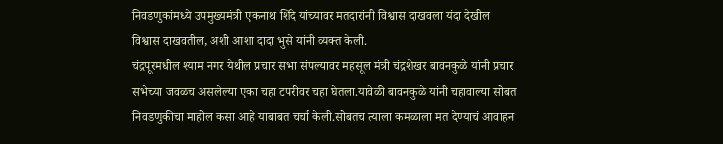निवडणुकांमध्ये उपमुख्यमंत्री एकनाथ शिंदे यांच्यावर मतदारांनी विश्वास दाखवला यंदा देखील विश्वास दाखवतील, अशी आशा दादा भुसे यांनी व्यक्त केली.
चंद्रपूरमधील श्याम नगर येथील प्रचार सभा संपल्यावर महसूल मंत्री चंद्रशेखर बावनकुळे यांनी प्रचार सभेच्या जवळच असलेल्या एका चहा टपरीवर चहा घेतला.यावेळी बावनकुळे यांनी चहावाल्या सोबत निवडणुकीचा माहोल कसा आहे याबाबत चर्चा केली.सोबतच त्याला कमळाला मत देण्याचं आवाहन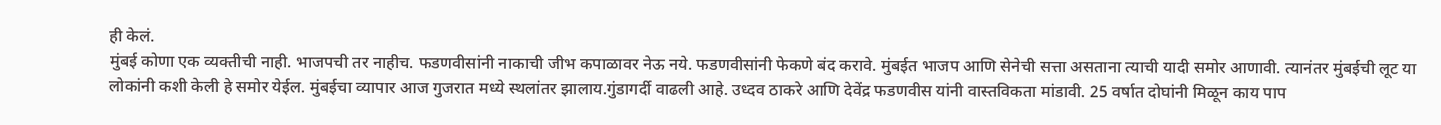ही केलं.
मुंबई कोणा एक व्यक्तीची नाही. भाजपची तर नाहीच. फडणवीसांनी नाकाची जीभ कपाळावर नेऊ नये. फडणवीसांनी फेकणे बंद करावे. मुंबईत भाजप आणि सेनेची सत्ता असताना त्याची यादी समोर आणावी. त्यानंतर मुंबईची लूट या लोकांनी कशी केली हे समोर येईल. मुंबईचा व्यापार आज गुजरात मध्ये स्थलांतर झालाय.गुंडागर्दी वाढली आहे. उध्दव ठाकरे आणि देवेंद्र फडणवीस यांनी वास्तविकता मांडावी. 25 वर्षात दोघांनी मिळून काय पाप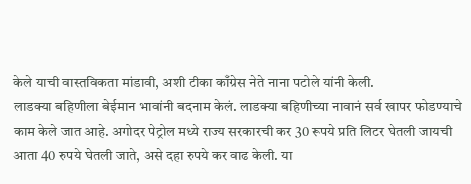केले याची वास्तविकता मांडावी, अशी टीका काँग्रेस नेते नाना पटोले यांनी केली.
लाडक्या बहिणीला बेईमान भावांनी बदनाम केलं. लाडक्या बहिणीच्या नावानं सर्व खापर फोडण्याचे काम केले जात आहे. अगोदर पेट्रोल मध्ये राज्य सरकारची कर 30 रूपये प्रति लिटर घेतली जायची आता 40 रुपये घेतली जाते, असे दहा रुपये कर वाढ केली. या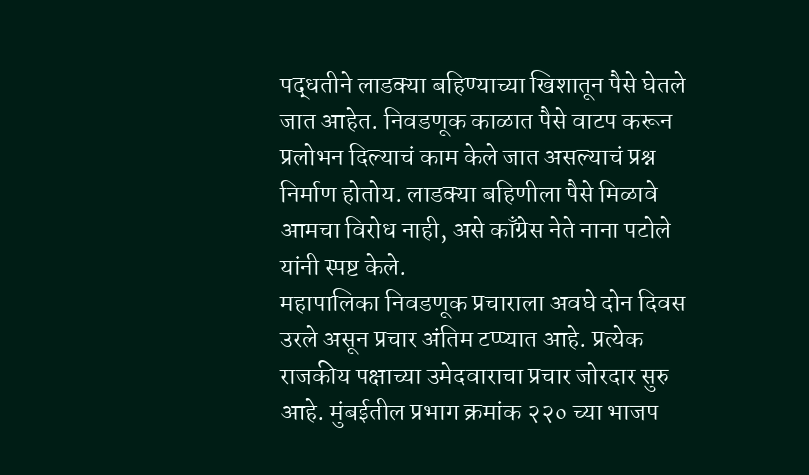पद्धतीने लाडक्या बहिण्याच्या खिशातून पैसे घेतले जात आहेत. निवडणूक काळात पैसे वाटप करून प्रलोभन दिल्याचं काम केले जात असल्याचं प्रश्न निर्माण होतोय. लाडक्या बहिणीला पैसे मिळावे आमचा विरोध नाही, असे काँग्रेस नेते नाना पटोले यांनी स्पष्ट केले.
महापालिका निवडणूक प्रचाराला अवघे दोन दिवस उरले असून प्रचार अंतिम टप्प्यात आहे. प्रत्येक राजकीय पक्षाच्या उमेदवाराचा प्रचार जोरदार सुरु आहे. मुंबईतील प्रभाग क्रमांक २२० च्या भाजप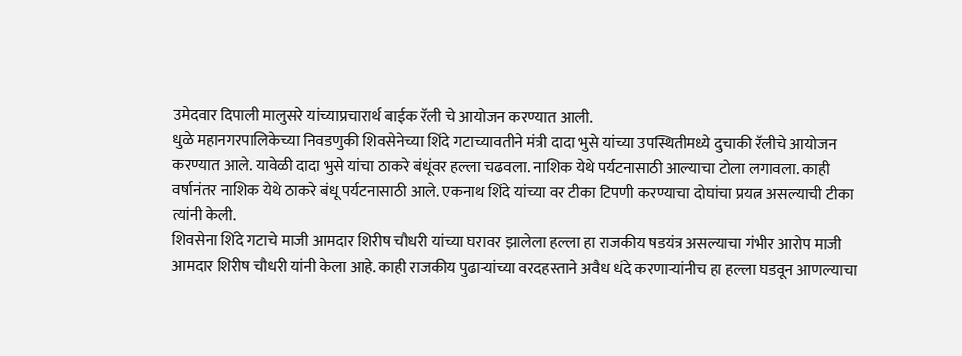उमेदवार दिपाली मालुसरे यांच्याप्रचारार्थ बाईक रॅली चे आयोजन करण्यात आली.
धुळे महानगरपालिकेच्या निवडणुकी शिवसेनेच्या शिंदे गटाच्यावतीने मंत्री दादा भुसे यांच्या उपस्थितीमध्ये दुचाकी रॅलीचे आयोजन करण्यात आले. यावेळी दादा भुसे यांचा ठाकरे बंधूंवर हल्ला चढवला. नाशिक येथे पर्यटनासाठी आल्याचा टोला लगावला. काही वर्षानंतर नाशिक येथे ठाकरे बंधू पर्यटनासाठी आले. एकनाथ शिंदे यांच्या वर टीका टिपणी करण्याचा दोघांचा प्रयत्न असल्याची टीका त्यांनी केली.
शिवसेना शिंदे गटाचे माजी आमदार शिरीष चौधरी यांच्या घरावर झालेला हल्ला हा राजकीय षडयंत्र असल्याचा गंभीर आरोप माजी आमदार शिरीष चौधरी यांनी केला आहे. काही राजकीय पुढाऱ्यांच्या वरदहस्ताने अवैध धंदे करणाऱ्यांनीच हा हल्ला घडवून आणल्याचा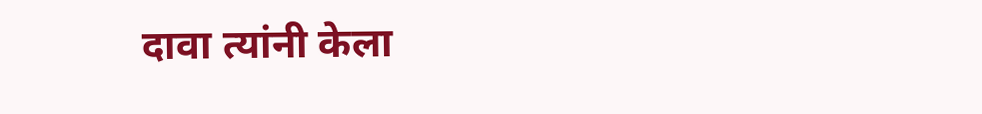दावा त्यांनी केला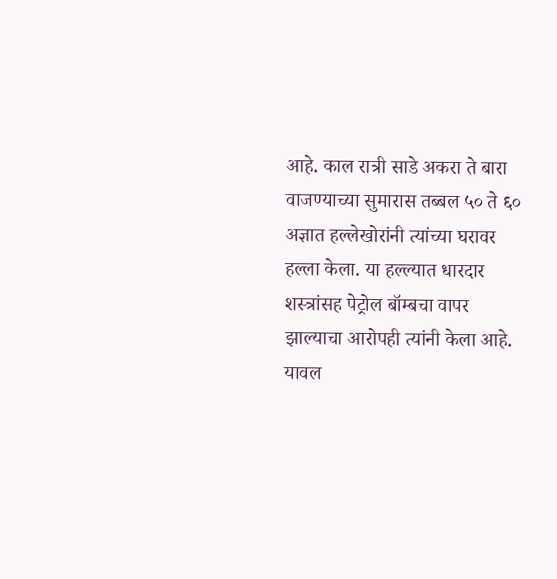आहे. काल रात्री साडे अकरा ते बारा वाजण्याच्या सुमारास तब्बल ५० ते ६० अज्ञात हल्लेखोरांनी त्यांच्या घरावर हल्ला केला. या हल्ल्यात धारदार शस्त्रांसह पेट्रोल बॉम्बचा वापर झाल्याचा आरोपही त्यांनी केला आहे.
यावल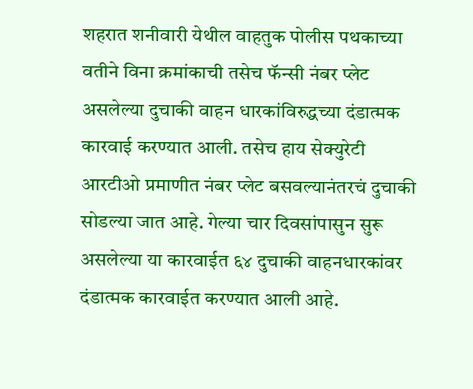शहरात शनीवारी येथील वाहतुक पोलीस पथकाच्या वतीने विना क्रमांकाची तसेच फॅन्सी नंबर प्लेट असलेल्या दुचाकी वाहन धारकांविरुद्धच्या दंडात्मक कारवाई करण्यात आली. तसेच हाय सेक्युरेटी आरटीओ प्रमाणीत नंबर प्लेट बसवल्यानंतरचं दुचाकी सोडल्या जात आहे. गेल्या चार दिवसांपासुन सुरू असलेल्या या कारवाईत ६४ दुचाकी वाहनधारकांवर दंडात्मक कारवाईत करण्यात आली आहे.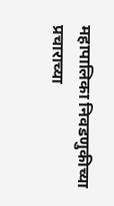महापालिका निवडणुकीच्या प्रचाराच्या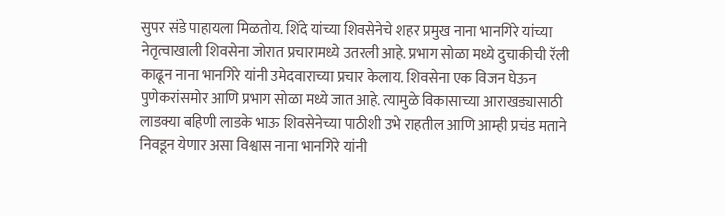सुपर संडे पाहायला मिळतोय. शिंदे यांच्या शिवसेनेचे शहर प्रमुख नाना भानगिरे यांच्या नेतृत्वाखाली शिवसेना जोरात प्रचारामध्ये उतरली आहे. प्रभाग सोळा मध्ये दुचाकीची रॅली काढून नाना भानगिरे यांनी उमेदवाराच्या प्रचार केलाय. शिवसेना एक विजन घेऊन पुणेकरांसमोर आणि प्रभाग सोळा मध्ये जात आहे. त्यामुळे विकासाच्या आराखड्यासाठी लाडक्या बहिणी लाडके भाऊ शिवसेनेच्या पाठीशी उभे राहतील आणि आम्ही प्रचंड मताने निवडून येणार असा विश्वास नाना भानगिरे यांनी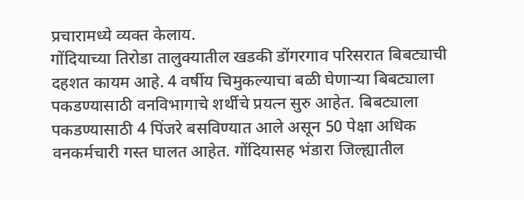प्रचारामध्ये व्यक्त केलाय.
गोंदियाच्या तिरोडा तालुक्यातील खडकी डोंगरगाव परिसरात बिबट्याची दहशत कायम आहे. 4 वर्षीय चिमुकल्याचा बळी घेणाऱ्या बिबट्याला पकडण्यासाठी वनविभागाचे शर्थीचे प्रयत्न सुरु आहेत. बिबट्याला पकडण्यासाठी 4 पिंजरे बसविण्यात आले असून 50 पेक्षा अधिक वनकर्मचारी गस्त घालत आहेत. गोंदियासह भंडारा जिल्ह्यातील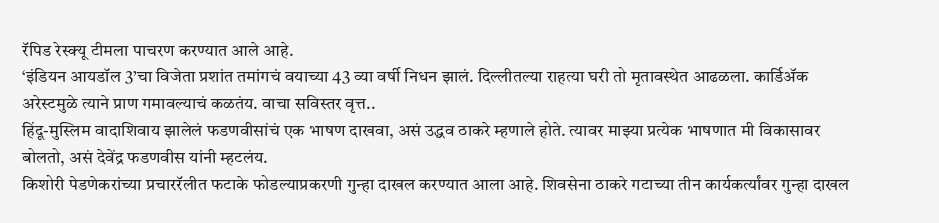रॅपिड रेस्क्यू टीमला पाचरण करण्यात आले आहे.
‘इंडियन आयडॉल 3’चा विजेता प्रशांत तमांगचं वयाच्या 43 व्या वर्षी निधन झालं. दिल्लीतल्या राहत्या घरी तो मृतावस्थेत आढळला. कार्डिॲक अरेस्टमुळे त्याने प्राण गमावल्याचं कळतंय. वाचा सविस्तर वृत्त..
हिंदू-मुस्लिम वादाशिवाय झालेलं फडणवीसांचं एक भाषण दाखवा, असं उद्धव ठाकरे म्हणाले होते. त्यावर माझ्या प्रत्येक भाषणात मी विकासावर बोलतो, असं देवेंद्र फडणवीस यांनी म्हटलंय.
किशोरी पेडणेकरांच्या प्रचाररॅलीत फटाके फोडल्याप्रकरणी गुन्हा दाखल करण्यात आला आहे. शिवसेना ठाकरे गटाच्या तीन कार्यकर्त्यांवर गुन्हा दाखल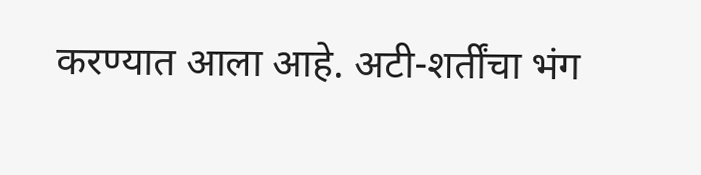करण्यात आला आहे. अटी-शर्तींचा भंग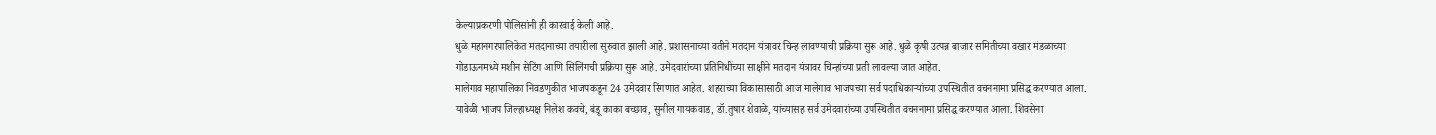केल्याप्रकरणी पोलिसांनी ही कारवाई केली आहे.
धुळे महानगरपालिकेत मतदानाच्या तयारीला सुरुवात झाली आहे. प्रशासनाच्या वतीने मतदान यंत्रावर चिन्ह लावण्याची प्रक्रिया सुरू आहे. धुळे कृषी उत्पन्न बाजार समितीच्या वखार मंडळाच्या गोडाऊनमध्ये मशीन सेटिंग आणि सिलिंगची प्रक्रिया सुरू आहे. उमेदवारांच्या प्रतिनिधींच्या साक्षीने मतदान यंत्रावर चिन्हांच्या प्रती लावल्या जात आहेत.
मालेगाव महापालिका निवडणुकीत भाजपकडून 24 उमेदवार रिंगणात आहेत. शहराच्या विकासासाठी आज मालेगाव भाजपच्या सर्व पदाधिकाऱ्यांच्या उपस्थितीत वचननामा प्रसिद्ध करण्यात आला. यावेळी भाजप जिल्हाध्यक्ष निलेश कवचे, बंडू काका बच्छाव, सुनील गायकवाड, डॉ.तुषार शेवाळे, यांच्यासह सर्व उमेदवारांच्या उपस्थितीत वचननामा प्रसिद्ध करण्यात आला. शिवसेना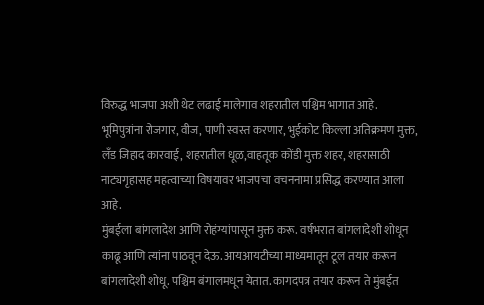विरुद्ध भाजपा अशी थेट लढाई मालेगाव शहरातील पश्चिम भागात आहे.
भूमिपुत्रांना रोजगार, वीज, पाणी स्वस्त करणार, भुईकोट किल्ला अतिक्रमण मुक्त, लँड जिहाद कारवाई, शहरातील धूळ,वाहतूक कोंडी मुक्त शहर, शहरासाठी नाट्यगृहासह महत्वाच्या विषयावर भाजपचा वचननामा प्रसिद्ध करण्यात आला आहे.
मुंबईला बांगलादेश आणि रोहंग्यांपासून मुक्त करू. वर्षभरात बांगलादेशी शोधून काढू आणि त्यांना पाठवून देऊ. आयआयटीच्या माध्यमातून टूल तयार करून बांगलादेशी शोधू. पश्चिम बंगालमधून येतात. कागदपत्र तयार करून ते मुंबईत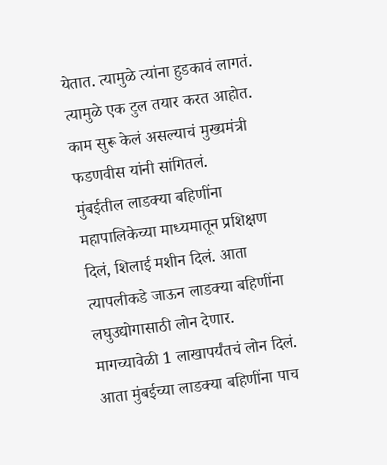येतात. त्यामुळे त्यांना हुडकावं लागतं. त्यामुळे एक टुल तयार करत आहोत. काम सुरू केलं असल्याचं मुख्यमंत्री फडणवीस यांनी सांगितलं.
मुंबईतील लाडक्या बहिणींना महापालिकेच्या माध्यमातून प्रशिक्षण दिलं, शिलाई मशीन दिलं. आता त्यापलीकडे जाऊन लाडक्या बहिणींना लघुउद्योगासाठी लोन देणार. मागच्यावेळी 1 लाखापर्यंतचं लोन दिलं. आता मुंबईच्या लाडक्या बहिणींना पाच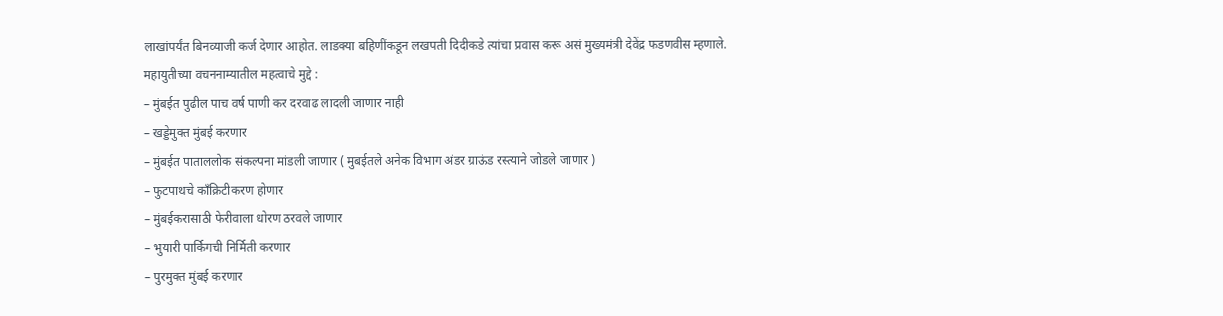लाखांपर्यंत बिनव्याजी कर्ज देणार आहोत. लाडक्या बहिणींकडून लखपती दिदीकडे त्यांचा प्रवास करू असं मुख्यमंत्री देवेंद्र फडणवीस म्हणाले.
महायुतीच्या वचननाम्यातील महत्वाचे मुद्दे :
– मुंबईत पुढील पाच वर्ष पाणी कर दरवाढ लादली जाणार नाही
– खड्डेमुक्त मुंबई करणार
– मुंबईत पाताललोक संकल्पना मांडली जाणार ( मुबईतले अनेक विभाग अंडर ग्राऊंड रस्त्याने जोडले जाणार )
– फुटपाथचे काँक्रिटीकरण होणार
– मुंबईकरासाठी फेरीवाला धोरण ठरवले जाणार
– भुयारी पार्किगची निर्मिती करणार
– पुरमुक्त मुंबई करणार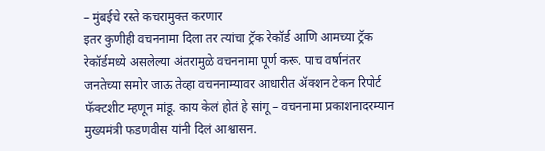– मुंबईचे रस्ते कचरामुक्त करणार
इतर कुणीही वचननामा दिला तर त्यांचा ट्रॅक रेकॉर्ड आणि आमच्या ट्रॅक रेकॉर्डमध्ये असलेल्या अंतरामुळे वचननामा पूर्ण करू. पाच वर्षानंतर जनतेच्या समोर जाऊ तेव्हा वचननाम्यावर आधारीत ॲक्शन टेकन रिपोर्ट फॅक्टशीट म्हणून मांडू. काय केलं होतं हे सांगू – वचननामा प्रकाशनादरम्यान मुख्यमंत्री फडणवीस यांनी दिलं आश्वासन.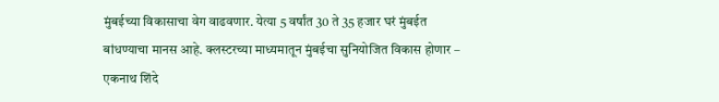मुंबईच्या विकासाचा वेग वाढवणार. येत्या 5 वर्षांत 30 ते 35 हजार घरं मुंबईत बांधण्याचा मानस आहे. क्लस्टरच्या माध्यमातून मुंबईचा सुनियोजित विकास होणार – एकनाथ शिंदे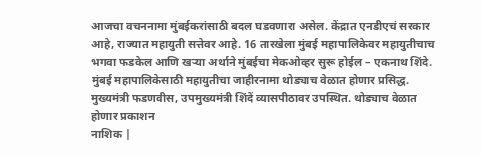आजचा वचननामा मुंबईकरांसाठी बदल घडवणारा असेल. केंद्रात एनडीएचं सरकार आहे, राज्यात महायुती सत्तेवर आहे. 16 तारखेला मुंबई महापालिकेवर महायुतीचाच भगवा फडकेल आणि खऱ्या अर्थाने मुंबईचा मेकओव्हर सुरू होईल – एकनाथ शिंदे.
मुंबई महापालिकेसाठी महायुतीचा जाहीरनामा थोड्याच वेळात होणार प्रसिद्ध. मुख्यमंत्री फडणवीस, उपमुख्यमंत्री शिंदें व्यासपीठावर उपस्थित. थोड्याच वेळात होणार प्रकाशन
नाशिक |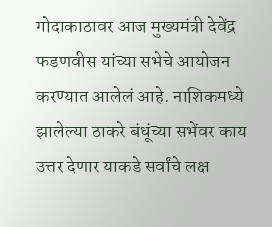गोदाकाठावर आज मुख्यमंत्री देवेंद्र फडणवीस यांच्या सभेचे आयोजन करण्यात आलेलं आहे. नाशिकमध्ये झालेल्या ठाकरे बंधूंच्या सभेंवर काय उत्तर देणार याकडे सर्वांचे लक्ष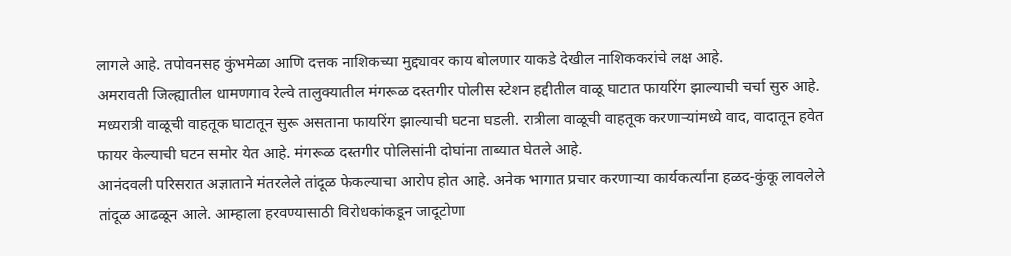लागले आहे. तपोवनसह कुंभमेळा आणि दत्तक नाशिकच्या मुद्द्यावर काय बोलणार याकडे देखील नाशिककरांचे लक्ष आहे.
अमरावती जिल्ह्यातील धामणगाव रेल्वे तालुक्यातील मंगरूळ दस्तगीर पोलीस स्टेशन हद्दीतील वाळू घाटात फायरिंग झाल्याची चर्चा सुरु आहे. मध्यरात्री वाळूची वाहतूक घाटातून सुरू असताना फायरिंग झाल्याची घटना घडली. रात्रीला वाळूची वाहतूक करणाऱ्यांमध्ये वाद, वादातून हवेत फायर केल्याची घटन समोर येत आहे. मंगरूळ दस्तगीर पोलिसांनी दोघांना ताब्यात घेतले आहे.
आनंदवली परिसरात अज्ञाताने मंतरलेले तांदूळ फेकल्याचा आरोप होत आहे. अनेक भागात प्रचार करणाऱ्या कार्यकर्त्यांना हळद-कुंकू लावलेले तांदूळ आढळून आले. आम्हाला हरवण्यासाठी विरोधकांकडून जादूटोणा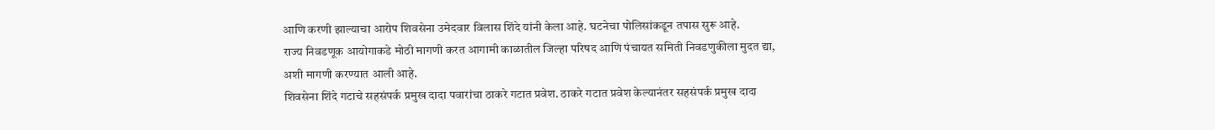आणि करणी झाल्याचा आरोप शिवसेना उमेदवार विलास शिंदे यांनी केला आहे. घटनेचा पोलिसांकडून तपास सुरू आहे.
राज्य निवडणूक आयोगाकडे मोठी मागणी करत आगामी काळातील जिल्हा परिषद आणि पंचायत समिती निवडणुकीला मुदत द्या, अशी मागणी करण्यात आली आहे.
शिवसेना शिंदे गटाचे सहसंपर्क प्रमुख दादा पवारांचा ठाकरे गटात प्रवेश. ठाकरे गटात प्रवेश केल्यानंतर सहसंपर्क प्रमुख दादा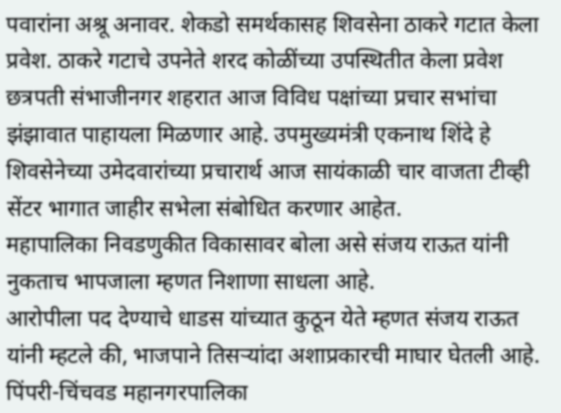पवारांना अश्रू अनावर. शेकडो समर्थकासह शिवसेना ठाकरे गटात केला प्रवेश. ठाकरे गटाचे उपनेते शरद कोळींच्या उपस्थितीत केला प्रवेश
छत्रपती संभाजीनगर शहरात आज विविध पक्षांच्या प्रचार सभांचा झंझावात पाहायला मिळणार आहे. उपमुख्यमंत्री एकनाथ शिंदे हे शिवसेनेच्या उमेदवारांच्या प्रचारार्थ आज सायंकाळी चार वाजता टीव्ही सेंटर भागात जाहीर सभेला संबोधित करणार आहेत.
महापालिका निवडणुकीत विकासावर बोला असे संजय राऊत यांनी नुकताच भापजाला म्हणत निशाणा साधला आहे.
आरोपीला पद देण्याचे धाडस यांच्यात कुठून येते म्हणत संजय राऊत यांनी म्हटले की, भाजपाने तिसऱ्यांदा अशाप्रकारची माघार घेतली आहे.
पिंपरी-चिंचवड महानगरपालिका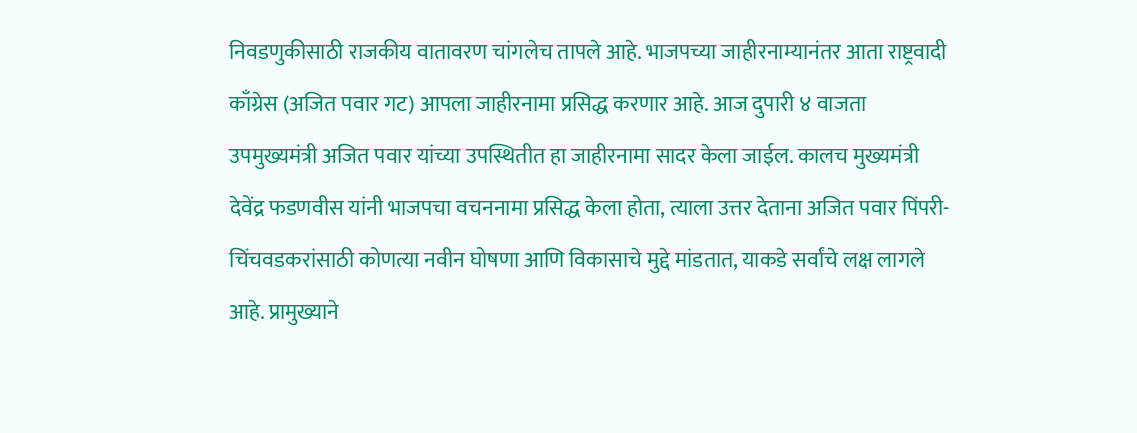निवडणुकीसाठी राजकीय वातावरण चांगलेच तापले आहे. भाजपच्या जाहीरनाम्यानंतर आता राष्ट्रवादी काँग्रेस (अजित पवार गट) आपला जाहीरनामा प्रसिद्ध करणार आहे. आज दुपारी ४ वाजता उपमुख्यमंत्री अजित पवार यांच्या उपस्थितीत हा जाहीरनामा सादर केला जाईल. कालच मुख्यमंत्री देवेंद्र फडणवीस यांनी भाजपचा वचननामा प्रसिद्ध केला होता, त्याला उत्तर देताना अजित पवार पिंपरी-चिंचवडकरांसाठी कोणत्या नवीन घोषणा आणि विकासाचे मुद्दे मांडतात, याकडे सर्वांचे लक्ष लागले आहे. प्रामुख्याने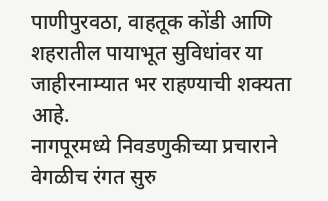पाणीपुरवठा, वाहतूक कोंडी आणि शहरातील पायाभूत सुविधांवर या जाहीरनाम्यात भर राहण्याची शक्यता आहे.
नागपूरमध्ये निवडणुकीच्या प्रचाराने वेगळीच रंगत सुरु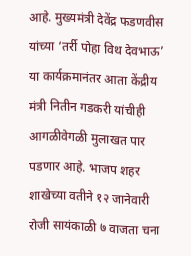आहे. मुख्यमंत्री देवेंद्र फडणवीस यांच्या ‘तर्री पोहा विथ देवभाऊ’ या कार्यक्रमानंतर आता केंद्रीय मंत्री नितीन गडकरी यांचीही आगळीवेगळी मुलाखत पार पडणार आहे. भाजप शहर शाखेच्या वतीने १२ जानेवारी रोजी सायंकाळी ७ वाजता चना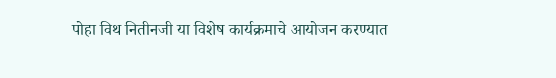पोहा विथ नितीनजी या विशेष कार्यक्रमाचे आयोजन करण्यात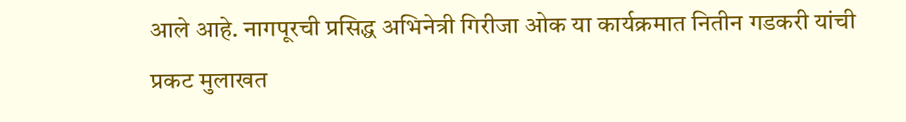आले आहे. नागपूरची प्रसिद्ध अभिनेत्री गिरीजा ओक या कार्यक्रमात नितीन गडकरी यांची प्रकट मुलाखत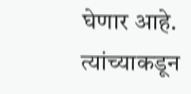घेणार आहे. त्यांच्याकडून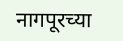नागपूरच्या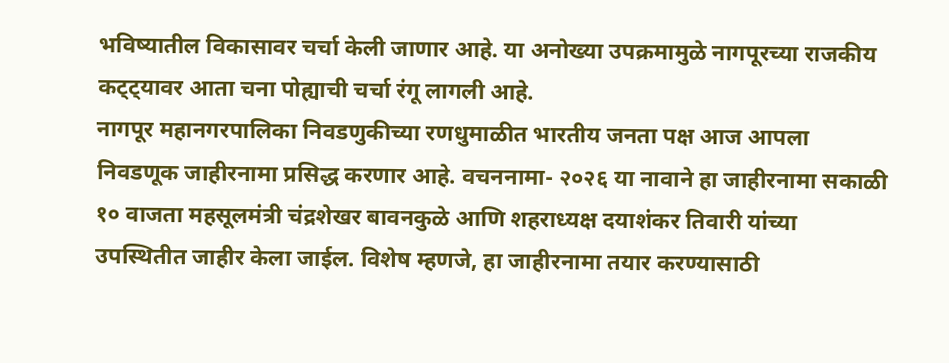भविष्यातील विकासावर चर्चा केली जाणार आहे. या अनोख्या उपक्रमामुळे नागपूरच्या राजकीय कट्ट्यावर आता चना पोह्याची चर्चा रंगू लागली आहे.
नागपूर महानगरपालिका निवडणुकीच्या रणधुमाळीत भारतीय जनता पक्ष आज आपला निवडणूक जाहीरनामा प्रसिद्ध करणार आहे. वचननामा- २०२६ या नावाने हा जाहीरनामा सकाळी १० वाजता महसूलमंत्री चंद्रशेखर बावनकुळे आणि शहराध्यक्ष दयाशंकर तिवारी यांच्या उपस्थितीत जाहीर केला जाईल. विशेष म्हणजे, हा जाहीरनामा तयार करण्यासाठी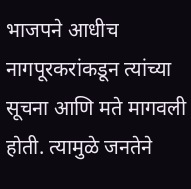भाजपने आधीच नागपूरकरांकडून त्यांच्या सूचना आणि मते मागवली होती. त्यामुळे जनतेने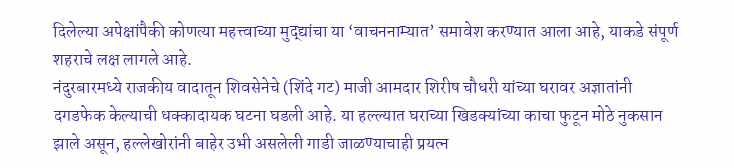दिलेल्या अपेक्षांपैकी कोणत्या महत्त्वाच्या मुद्द्यांचा या ‘वाचननाम्यात’ समावेश करण्यात आला आहे, याकडे संपूर्ण शहराचे लक्ष लागले आहे.
नंदुरबारमध्ये राजकीय वादातून शिवसेनेचे (शिंदे गट) माजी आमदार शिरीष चौधरी यांच्या घरावर अज्ञातांनी दगडफेक केल्याची धक्कादायक घटना घडली आहे. या हल्ल्यात घराच्या खिडक्यांच्या काचा फुटून मोठे नुकसान झाले असून, हल्लेखोरांनी बाहेर उभी असलेली गाडी जाळण्याचाही प्रयत्न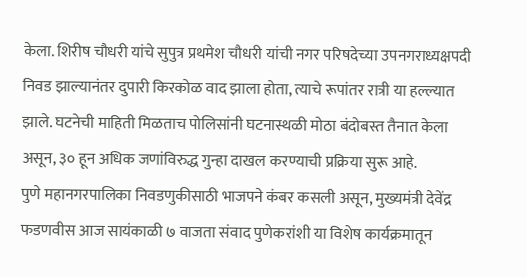केला. शिरीष चौधरी यांचे सुपुत्र प्रथमेश चौधरी यांची नगर परिषदेच्या उपनगराध्यक्षपदी निवड झाल्यानंतर दुपारी किरकोळ वाद झाला होता, त्याचे रूपांतर रात्री या हल्ल्यात झाले. घटनेची माहिती मिळताच पोलिसांनी घटनास्थळी मोठा बंदोबस्त तैनात केला असून, ३० हून अधिक जणांविरुद्ध गुन्हा दाखल करण्याची प्रक्रिया सुरू आहे.
पुणे महानगरपालिका निवडणुकीसाठी भाजपने कंबर कसली असून, मुख्यमंत्री देवेंद्र फडणवीस आज सायंकाळी ७ वाजता संवाद पुणेकरांशी या विशेष कार्यक्रमातून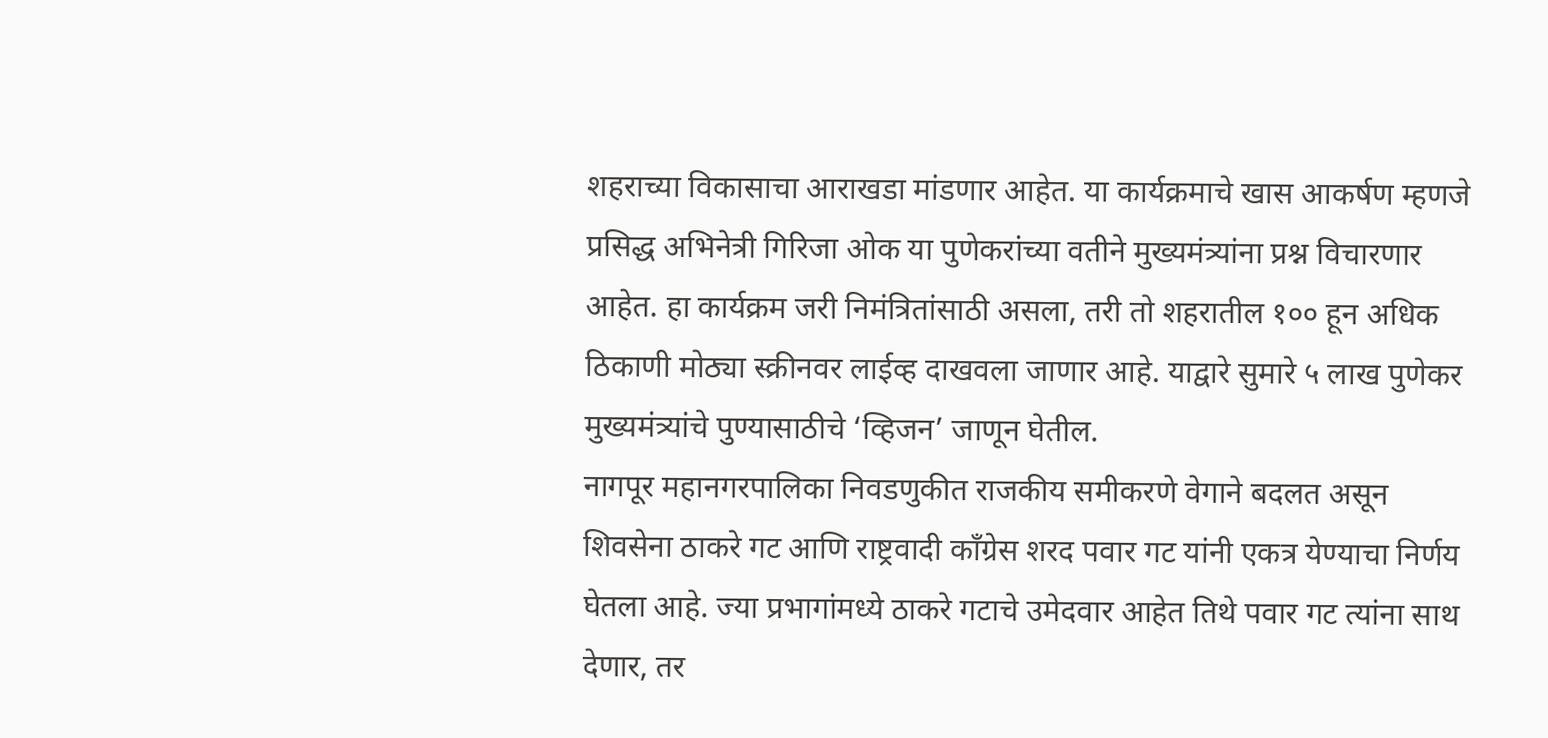शहराच्या विकासाचा आराखडा मांडणार आहेत. या कार्यक्रमाचे खास आकर्षण म्हणजे प्रसिद्ध अभिनेत्री गिरिजा ओक या पुणेकरांच्या वतीने मुख्यमंत्र्यांना प्रश्न विचारणार आहेत. हा कार्यक्रम जरी निमंत्रितांसाठी असला, तरी तो शहरातील १०० हून अधिक ठिकाणी मोठ्या स्क्रीनवर लाईव्ह दाखवला जाणार आहे. याद्वारे सुमारे ५ लाख पुणेकर मुख्यमंत्र्यांचे पुण्यासाठीचे ‘व्हिजन’ जाणून घेतील.
नागपूर महानगरपालिका निवडणुकीत राजकीय समीकरणे वेगाने बदलत असून शिवसेना ठाकरे गट आणि राष्ट्रवादी काँग्रेस शरद पवार गट यांनी एकत्र येण्याचा निर्णय घेतला आहे. ज्या प्रभागांमध्ये ठाकरे गटाचे उमेदवार आहेत तिथे पवार गट त्यांना साथ देणार, तर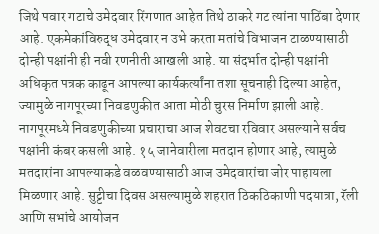जिथे पवार गटाचे उमेदवार रिंगणात आहेत तिथे ठाकरे गट त्यांना पाठिंबा देणार आहे. एकमेकांविरुद्ध उमेदवार न उभे करता मतांचे विभाजन टाळण्यासाठी दोन्ही पक्षांनी ही नवी रणनीती आखली आहे. या संदर्भात दोन्ही पक्षांनी अधिकृत पत्रक काढून आपल्या कार्यकर्त्यांना तशा सूचनाही दिल्या आहेत, ज्यामुळे नागपूरच्या निवडणुकीत आता मोठी चुरस निर्माण झाली आहे.
नागपूरमध्ये निवडणुकीच्या प्रचाराचा आज शेवटचा रविवार असल्याने सर्वच पक्षांनी कंबर कसली आहे. १५ जानेवारीला मतदान होणार आहे, त्यामुळे मतदारांना आपल्याकडे वळवण्यासाठी आज उमेदवारांचा जोर पाहायला मिळणार आहे. सुट्टीचा दिवस असल्यामुळे शहरात ठिकठिकाणी पदयात्रा, रॅली आणि सभांचे आयोजन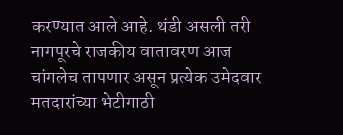करण्यात आले आहे. थंडी असली तरी नागपूरचे राजकीय वातावरण आज चांगलेच तापणार असून प्रत्येक उमेदवार मतदारांच्या भेटीगाठी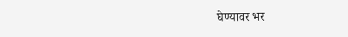घेण्यावर भर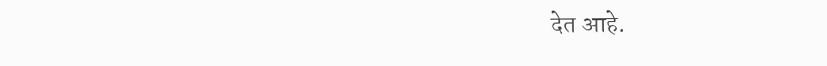देत आहे.